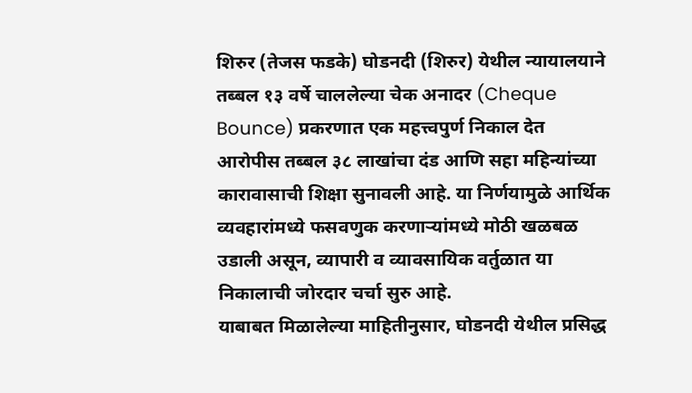शिरुर (तेजस फडके) घोडनदी (शिरुर) येथील न्यायालयाने तब्बल १३ वर्षे चाललेल्या चेक अनादर (Cheque Bounce) प्रकरणात एक महत्त्वपुर्ण निकाल देत आरोपीस तब्बल ३८ लाखांचा दंड आणि सहा महिन्यांच्या कारावासाची शिक्षा सुनावली आहे. या निर्णयामुळे आर्थिक व्यवहारांमध्ये फसवणुक करणाऱ्यांमध्ये मोठी खळबळ उडाली असून, व्यापारी व व्यावसायिक वर्तुळात या निकालाची जोरदार चर्चा सुरु आहे.
याबाबत मिळालेल्या माहितीनुसार, घोडनदी येथील प्रसिद्ध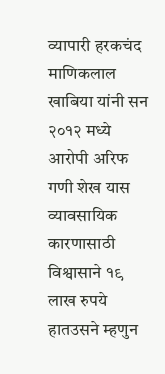व्यापारी हरकचंद माणिकलाल खाबिया यांनी सन २०१२ मध्ये आरोपी अरिफ गणी शेख यास व्यावसायिक कारणासाठी विश्वासाने १९ लाख रुपये हातउसने म्हणुन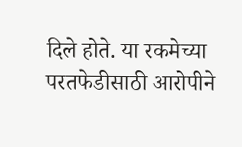दिले होते. या रकमेच्या परतफेडीसाठी आरोपीने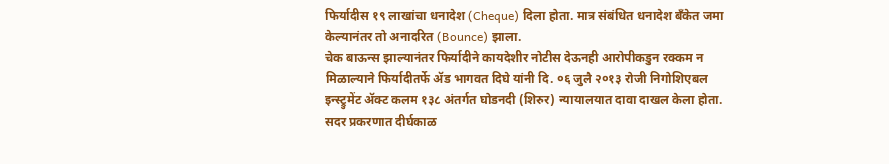फिर्यादीस १९ लाखांचा धनादेश (Cheque) दिला होता. मात्र संबंधित धनादेश बँकेत जमा केल्यानंतर तो अनादरित (Bounce) झाला.
चेक बाऊन्स झाल्यानंतर फिर्यादीने कायदेशीर नोटीस देऊनही आरोपीकडुन रक्कम न मिळाल्याने फिर्यादीतर्फे ॲड भागवत दिघे यांनी दि. ०६ जुलै २०१३ रोजी निगोशिएबल इन्स्ट्रुमेंट ॲक्ट कलम १३८ अंतर्गत घोडनदी (शिरुर) न्यायालयात दावा दाखल केला होता.
सदर प्रकरणात दीर्घकाळ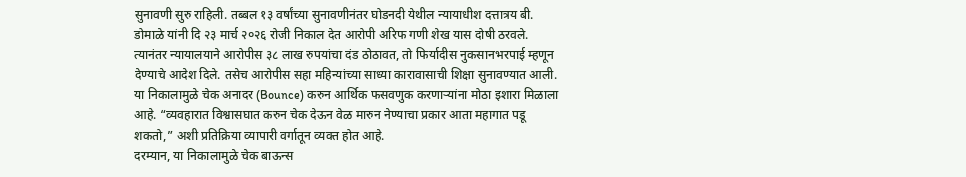सुनावणी सुरु राहिली. तब्बल १३ वर्षांच्या सुनावणीनंतर घोडनदी येथील न्यायाधीश दत्तात्रय बी. डोमाळे यांनी दि २३ मार्च २०२६ रोजी निकाल देत आरोपी अरिफ गणी शेख यास दोषी ठरवले.
त्यानंतर न्यायालयाने आरोपीस ३८ लाख रुपयांचा दंड ठोठावत, तो फिर्यादीस नुकसानभरपाई म्हणून देण्याचे आदेश दिले. तसेच आरोपीस सहा महिन्यांच्या साध्या कारावासाची शिक्षा सुनावण्यात आली. या निकालामुळे चेक अनादर (Bounce) करुन आर्थिक फसवणुक करणाऱ्यांना मोठा इशारा मिळाला आहे. “व्यवहारात विश्वासघात करुन चेक देऊन वेळ मारुन नेण्याचा प्रकार आता महागात पडू शकतो,” अशी प्रतिक्रिया व्यापारी वर्गातून व्यक्त होत आहे.
दरम्यान, या निकालामुळे चेक बाऊन्स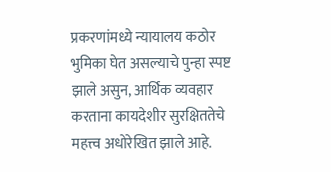प्रकरणांमध्ये न्यायालय कठोर भुमिका घेत असल्याचे पुन्हा स्पष्ट झाले असुन, आर्थिक व्यवहार करताना कायदेशीर सुरक्षिततेचे महत्त्व अधोरेखित झाले आहे.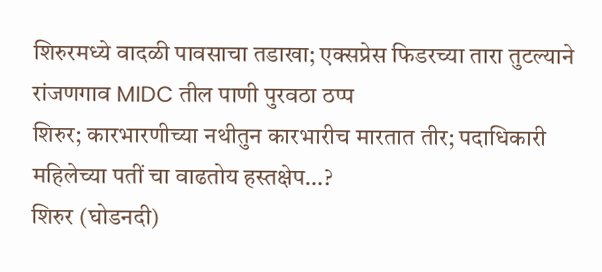शिरुरमध्ये वादळी पावसाचा तडाखा; एक्सप्रेस फिडरच्या तारा तुटल्याने रांजणगाव MIDC तील पाणी पुरवठा ठप्प
शिरुर; कारभारणीच्या नथीतुन कारभारीच मारतात तीर; पदाधिकारी महिलेच्या पतीं चा वाढतोय हस्तक्षेप…?
शिरुर (घोडनदी)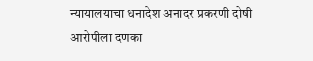न्यायालयाचा धनादेश अनादर प्रकरणी दोषी आरोपीला दणका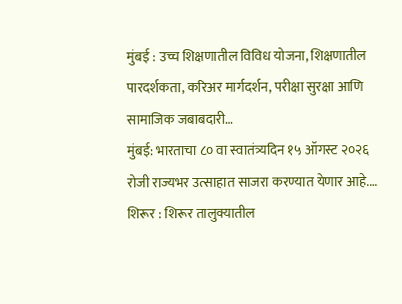मुंबई : उच्च शिक्षणातील विविध योजना, शिक्षणातील पारदर्शकता, करिअर मार्गदर्शन, परीक्षा सुरक्षा आणि सामाजिक जबाबदारी…
मुंबई: भारताचा ८० वा स्वातंत्र्यदिन १५ ऑगस्ट २०२६ रोजी राज्यभर उत्साहात साजरा करण्यात येणार आहे.…
शिरूर : शिरूर तालुक्यातील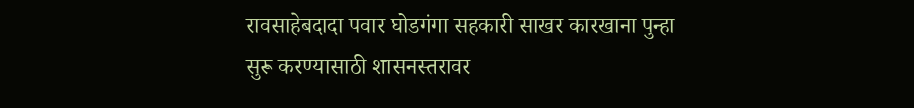रावसाहेबदादा पवार घोडगंगा सहकारी साखर कारखाना पुन्हा सुरू करण्यासाठी शासनस्तरावर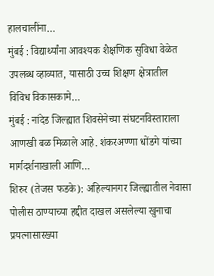हालचालींना…
मुंबई : विद्यार्थ्यांना आवश्यक शैक्षणिक सुविधा वेळेत उपलब्ध व्हाव्यात, यासाठी उच्च शिक्षण क्षेत्रातील विविध विकासकामे…
मुंबई : नांदेड जिल्ह्यात शिवसेनेच्या संघटनविस्ताराला आणखी बळ मिळाले आहे. शंकरअण्णा धोंडगे यांच्या मार्गदर्शनाखाली आणि…
शिरुर (तेजस फडके): अहिल्यानगर जिल्ह्यातील नेवासा पोलीस ठाण्याच्या हद्दीत दाखल असलेल्या खुनाचा प्रयत्नासारख्या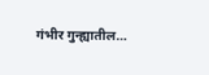गंभीर गुन्ह्यातील…